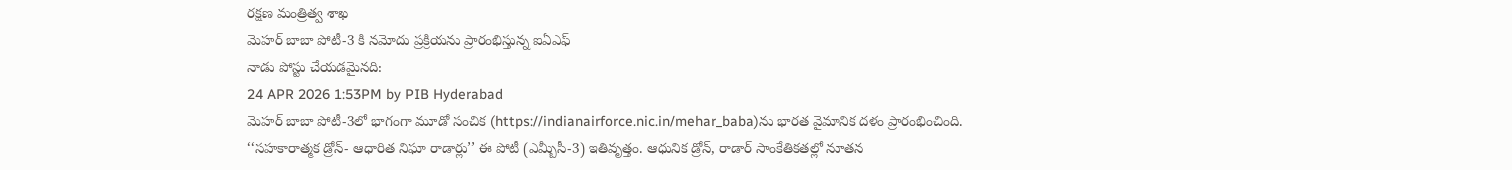రక్షణ మంత్రిత్వ శాఖ
మెహర్ బాబా పోటీ-3 కి నమోదు ప్రక్రియను ప్రారంభిస్తున్న ఐఏఎఫ్
నాడు పోస్టు చేయడమైనది:
24 APR 2026 1:53PM by PIB Hyderabad
మెహర్ బాబా పోటీ-3లో భాగంగా మూడో సంచిక (https://indianairforce.nic.in/mehar_baba)ను భారత వైమానిక దళం ప్రారంభించింది. ‘‘సహకారాత్మక డ్రోన్- ఆధారిత నిఘా రాడార్లు’’ ఈ పోటీ (ఎమ్బీసీ-3) ఇతివృత్తం. ఆధునిక డ్రోన్, రాడార్ సాంకేతికతల్లో నూతన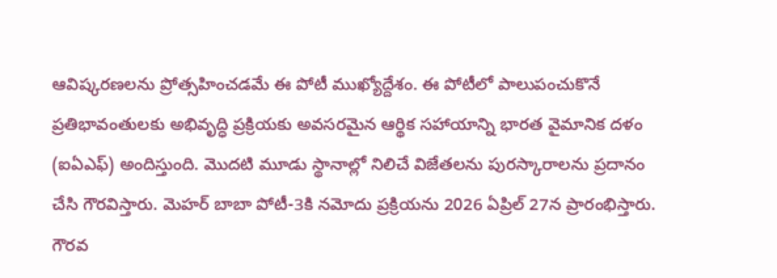ఆవిష్కరణలను ప్రోత్సహించడమే ఈ పోటీ ముఖ్యోద్దేశం. ఈ పోటీలో పాలుపంచుకొనే ప్రతిభావంతులకు అభివృద్ధి ప్రక్రియకు అవసరమైన ఆర్థిక సహాయాన్ని భారత వైమానిక దళం (ఐఏఎఫ్) అందిస్తుంది. మొదటి మూడు స్థానాల్లో నిలిచే విజేతలను పురస్కారాలను ప్రదానం చేసి గౌరవిస్తారు. మెహర్ బాబా పోటీ-3కి నమోదు ప్రక్రియను 2026 ఏప్రిల్ 27న ప్రారంభిస్తారు.
గౌరవ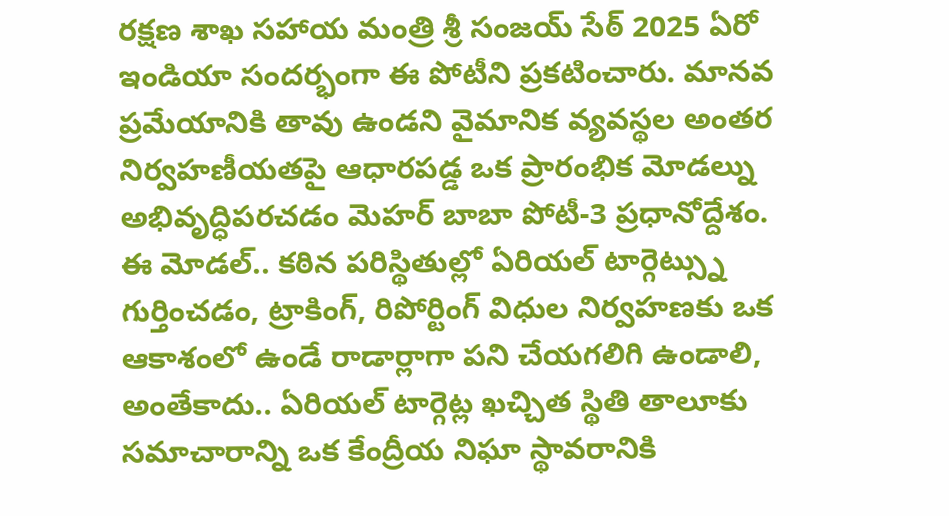రక్షణ శాఖ సహాయ మంత్రి శ్రీ సంజయ్ సేఠ్ 2025 ఏరో ఇండియా సందర్భంగా ఈ పోటీని ప్రకటించారు. మానవ ప్రమేయానికి తావు ఉండని వైమానిక వ్యవస్థల అంతర నిర్వహణీయతపై ఆధారపడ్డ ఒక ప్రారంభిక మోడల్ను అభివృద్ధిపరచడం మెహర్ బాబా పోటీ-3 ప్రధానోద్దేశం. ఈ మోడల్.. కఠిన పరిస్థితుల్లో ఏరియల్ టార్గెట్స్ను గుర్తించడం, ట్రాకింగ్, రిపోర్టింగ్ విధుల నిర్వహణకు ఒక ఆకాశంలో ఉండే రాడార్లాగా పని చేయగలిగి ఉండాలి, అంతేకాదు.. ఏరియల్ టార్గెట్ల ఖచ్చిత స్థితి తాలూకు సమాచారాన్ని ఒక కేంద్రీయ నిఘా స్థావరానికి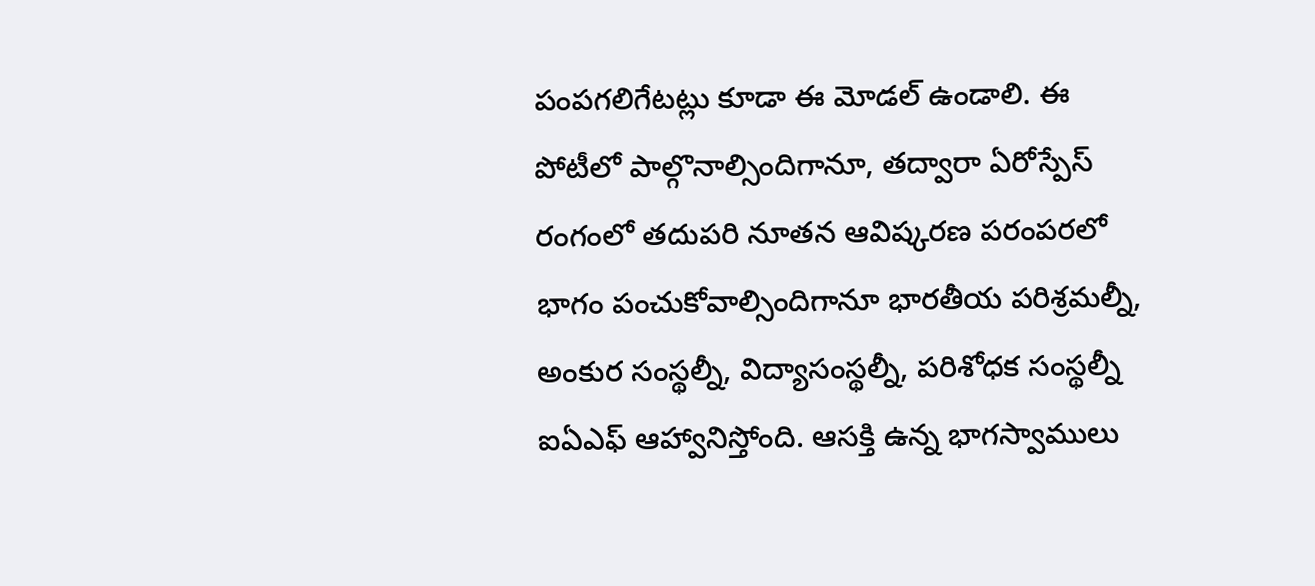పంపగలిగేటట్లు కూడా ఈ మోడల్ ఉండాలి. ఈ పోటీలో పాల్గొనాల్సిందిగానూ, తద్వారా ఏరోస్పేస్ రంగంలో తదుపరి నూతన ఆవిష్కరణ పరంపరలో భాగం పంచుకోవాల్సిందిగానూ భారతీయ పరిశ్రమల్నీ, అంకుర సంస్థల్నీ, విద్యాసంస్థల్నీ, పరిశోధక సంస్థల్నీ ఐఏఎఫ్ ఆహ్వానిస్తోంది. ఆసక్తి ఉన్న భాగస్వాములు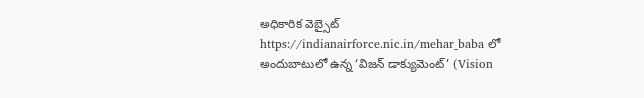అధికారిక వెబ్సైట్ https://indianairforce.nic.in/mehar_baba లో అందుబాటులో ఉన్న ‘విజన్ డాక్యుమెంట్’ (Vision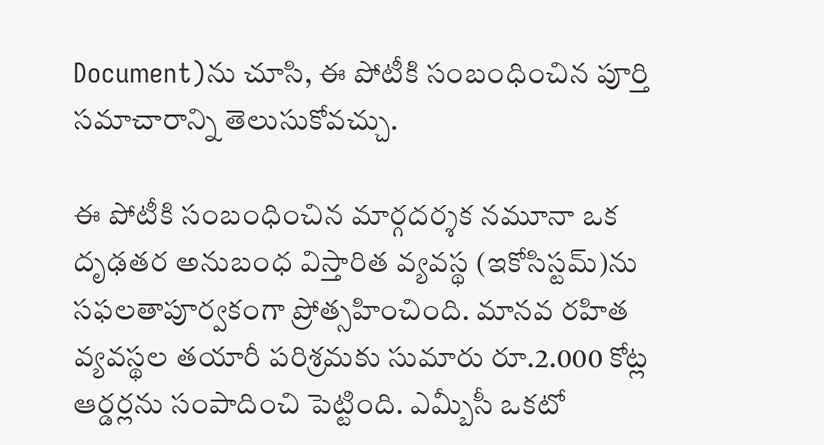Document)ను చూసి, ఈ పోటీకి సంబంధించిన పూర్తి సమాచారాన్ని తెలుసుకోవచ్చు.

ఈ పోటీకి సంబంధించిన మార్గదర్శక నమూనా ఒక దృఢతర అనుబంధ విస్తారిత వ్యవస్థ (ఇకోసిస్టమ్)ను సఫలతాపూర్వకంగా ప్రోత్సహించింది. మానవ రహిత వ్యవస్థల తయారీ పరిశ్రమకు సుమారు రూ.2.000 కోట్ల ఆర్డర్లను సంపాదించి పెట్టింది. ఎమ్బీసీ ఒకటో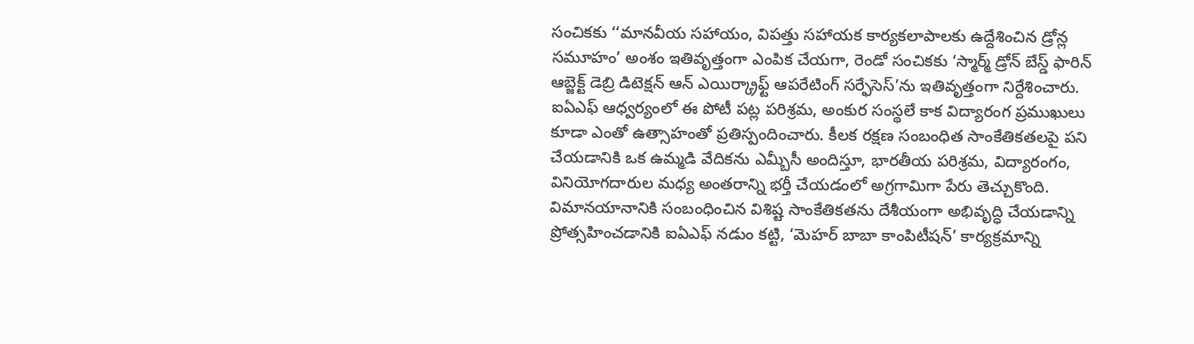సంచికకు ‘‘మానవీయ సహాయం, విపత్తు సహాయక కార్యకలాపాలకు ఉద్దేశించిన డ్రోన్ల సమూహం’ అంశం ఇతివృత్తంగా ఎంపిక చేయగా, రెండో సంచికకు ‘స్మార్మ్ డ్రోన్ బేస్డ్ ఫారిన్ ఆబ్జెక్ట్ డెబ్రి డిటెక్షన్ ఆన్ ఎయిర్క్రాఫ్ట్ ఆపరేటింగ్ సర్ఫేసెస్’ను ఇతివృత్తంగా నిర్దేశించారు. ఐఏఎఫ్ ఆధ్వర్యంలో ఈ పోటీ పట్ల పరిశ్రమ, అంకుర సంస్థలే కాక విద్యారంగ ప్రముఖులు కూడా ఎంతో ఉత్సాహంతో ప్రతిస్పందించారు. కీలక రక్షణ సంబంధిత సాంకేతికతలపై పని చేయడానికి ఒక ఉమ్మడి వేదికను ఎమ్బీసీ అందిస్తూ, భారతీయ పరిశ్రమ, విద్యారంగం, వినియోగదారుల మధ్య అంతరాన్ని భర్తీ చేయడంలో అగ్రగామిగా పేరు తెచ్చుకొంది.
విమానయానానికి సంబంధించిన విశిష్ట సాంకేతికతను దేశీయంగా అభివృద్ధి చేయడాన్ని ప్రోత్సహించడానికి ఐఏఎఫ్ నడుం కట్టి, ‘మెహర్ బాబా కాంపిటీషన్’ కార్యక్రమాన్ని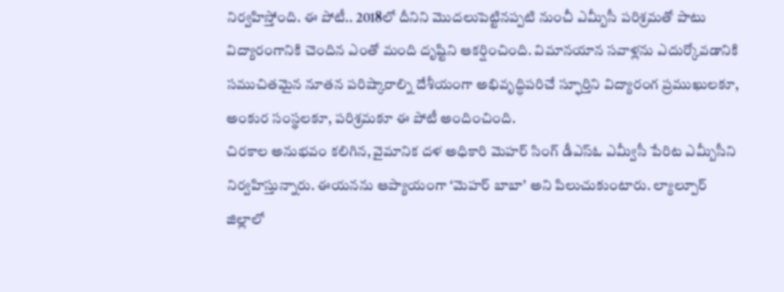నిర్వహిస్తోంది. ఈ పోటీ.. 2018లో దీనిని మొదలుపెట్టినప్పటి నుంచీ ఎమ్బీసీ పరిశ్రమతో పాటు విద్యారంగానికి చెందిన ఎంతో మంది దృష్టిని ఆకర్షించింది. విమానయాన సవాళ్లను ఎదుర్కోవడానికి సముచితమైన నూతన పరిష్కారాల్ని దేశీయంగా అభివృద్ధిపరిచే స్ఫూర్తిని విద్యారంగ ప్రముఖులకూ, అంకుర సంస్థలకూ, పరిశ్రమకూ ఈ పోటీ అందించింది.
చిరకాల అనుభవం కలిగిన, వైమానిక దళ అధికారి మెహర్ సింగ్ డీఎస్ఓ ఎమ్వీసీ పేరిట ఎమ్బీసీని నిర్వహిస్తున్నారు. ఈయనను ఆప్యాయంగా ‘మెహర్ బాబా’ అని పిలుచుకుంటారు. ల్యాల్పూర్ జిల్లాలో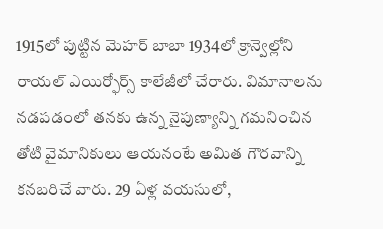1915లో పుట్టిన మెహర్ బాబా 1934లో క్రాన్వెల్లోని రాయల్ ఎయిర్ఫోర్స్ కాలేజీలో చేరారు. విమానాలను నడపడంలో తనకు ఉన్న నైపుణ్యాన్ని గమనించిన తోటి వైమానికులు ఆయనంటే అమిత గౌరవాన్ని కనబరిచే వారు. 29 ఏళ్ల వయసులో,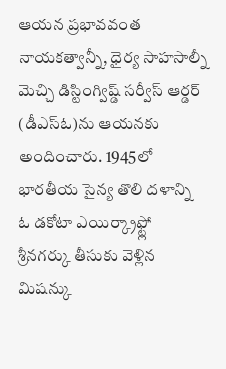ఆయన ప్రభావవంత నాయకత్వాన్నీ, ధైర్య సాహసాల్నీ మెచ్చి డిస్టింగ్విష్డ్ సర్వీస్ ఆర్డర్ (డీఎస్ఓ)ను ఆయనకు అందించారు. 1945లో భారతీయ సైన్య తొలి దళాన్ని ఓ డకోటా ఎయిర్క్రాఫ్ట్లో శ్రీనగర్కు తీసుకు వెళ్లిన మిషన్కు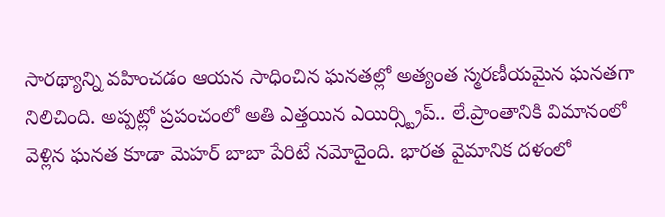సారథ్యాన్ని వహించడం ఆయన సాధించిన ఘనతల్లో అత్యంత స్మరణీయమైన ఘనతగా నిలిచింది. అప్పట్లో ప్రపంచంలో అతి ఎత్తయిన ఎయిర్స్ట్రిప్.. లే.ప్రాంతానికి విమానంలో వెళ్లిన ఘనత కూడా మెహర్ బాబా పేరిటే నమోదైంది. భారత వైమానిక దళంలో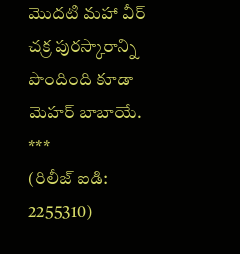మొదటి మహా వీర్ చక్ర పురస్కారాన్ని పొందింది కూడా మెహర్ బాబాయే.
***
(రిలీజ్ ఐడి: 2255310)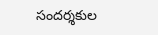సందర్శకుల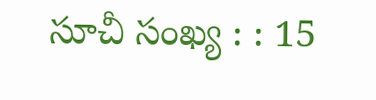సూచీ సంఖ్య : : 15